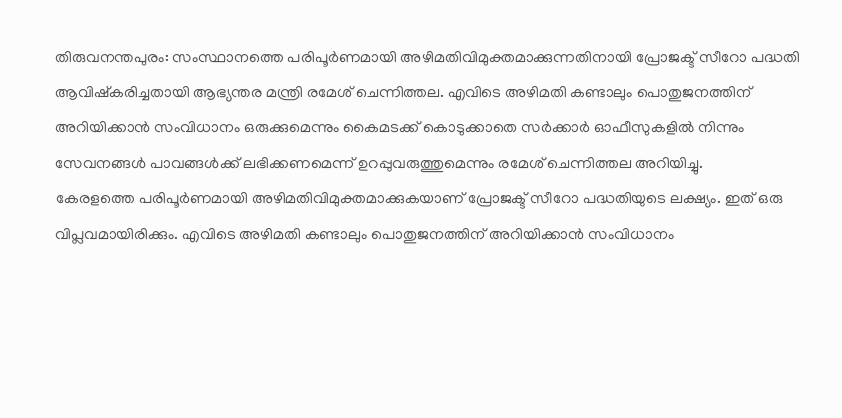തിരുവനന്തപുരം: സംസ്ഥാനത്തെ പരിപൂർണമായി അഴിമതിവിമുക്തമാക്കുന്നതിനായി പ്രോജക്ട് സീറോ പദ്ധതി ആവിഷ്കരിച്ചതായി ആഭ്യന്തര മന്ത്രി രമേശ് ചെന്നിത്തല. എവിടെ അഴിമതി കണ്ടാലും പൊതുജനത്തിന് അറിയിക്കാൻ സംവിധാനം ഒരുക്കുമെന്നും കൈമടക്ക് കൊടുക്കാതെ സർക്കാർ ഓഫീസുകളിൽ നിന്നും സേവനങ്ങൾ പാവങ്ങൾക്ക് ലഭിക്കണമെന്ന് ഉറപ്പുവരുത്തുമെന്നും രമേശ് ചെന്നിത്തല അറിയിച്ചു.
കേരളത്തെ പരിപൂർണമായി അഴിമതിവിമുക്തമാക്കുകയാണ് പ്രോജക്ട് സീറോ പദ്ധതിയുടെ ലക്ഷ്യം. ഇത് ഒരു വിപ്ലവമായിരിക്കും. എവിടെ അഴിമതി കണ്ടാലും പൊതുജനത്തിന് അറിയിക്കാൻ സംവിധാനം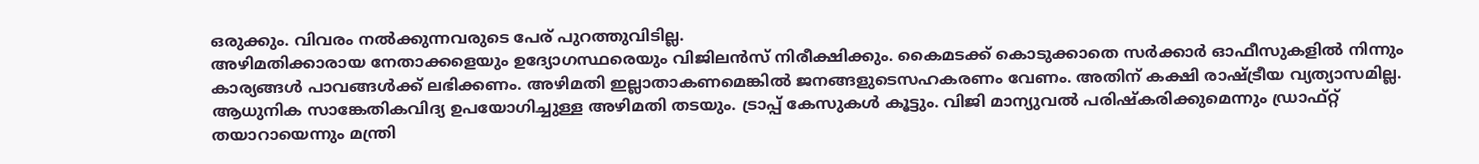ഒരുക്കും. വിവരം നൽക്കുന്നവരുടെ പേര് പുറത്തുവിടില്ല.
അഴിമതിക്കാരായ നേതാക്കളെയും ഉദ്യോഗസ്ഥരെയും വിജിലൻസ് നിരീക്ഷിക്കും. കൈമടക്ക് കൊടുക്കാതെ സർക്കാർ ഓഫീസുകളിൽ നിന്നും കാര്യങ്ങൾ പാവങ്ങൾക്ക് ലഭിക്കണം. അഴിമതി ഇല്ലാതാകണമെങ്കിൽ ജനങ്ങളുടെസഹകരണം വേണം. അതിന് കക്ഷി രാഷ്ട്രീയ വ്യത്യാസമില്ല. ആധുനിക സാങ്കേതികവിദ്യ ഉപയോഗിച്ചുള്ള അഴിമതി തടയും. ട്രാപ്പ് കേസുകൾ കൂട്ടും. വിജി മാന്യുവൽ പരിഷ്കരിക്കുമെന്നും ഡ്രാഫ്റ്റ് തയാറായെന്നും മന്ത്രി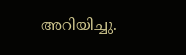അറിയിച്ചു.